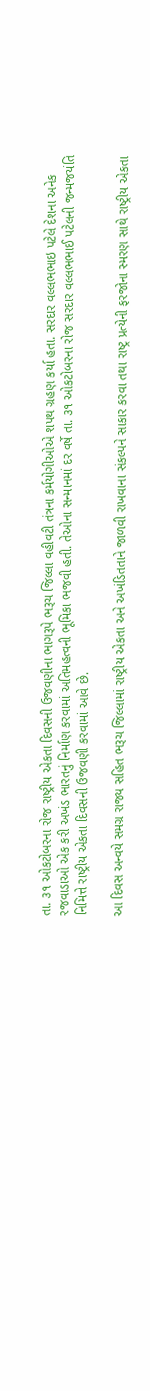તા. ૩૧ ઓકટોબરના રોજ રાષ્ટ્રીય એકતા દિવસની ઉજવણીના ભાગરૂપે ભરૂચ જિલ્લા વહીવટી તંત્રના કર્મયોગીઓએ શપથ ગ્રહણ કર્યા હતા. સરદાર વલ્લભભાઇ પટેલે દેશના અનેક રજવાડાઓ એક કરી અખંડ ભારતનું નિર્માણ કરવામાં અતિમહત્વની ભૂમિકા ભજવી હતી. તેઓના સન્માનમાં દર વર્ષે તા. ૩૧ ઓકટોબરના રોજ સરદાર વલ્લભભાઈ પટેલની જન્મજયંતિ નિમિત્તે રાષ્ટ્રીય એકતા દિવસની ઉજવણી કરવામાં આવે છે.

આ દિવસ અન્વયે સમગ્ર રાજ્ય સહિત ભરૂચ જિલ્લામાં રાષ્ટ્રીય એકતા અને અખંડિતતાને જાળવી રાખવાના સંકલ્પને સાકાર કરવા તથા રાષ્ટ્ર પ્રત્યેની ફરજોના સ્મરણ સાથે રાષ્ટ્રીય એકતા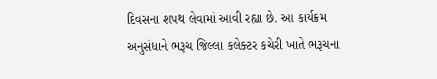દિવસના શપથ લેવામાં આવી રહ્યા છે. આ કાર્યક્રમ અનુસંધાને ભરૂચ જિલ્લા કલેક્ટર કચેરી ખાતે ભરૂચના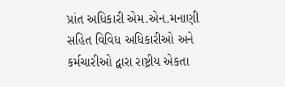પ્રાંત અધિકારી એમ.એન.મનાણી સહિત વિવિધ અધિકારીઓ અને કર્મચારીઓ દ્વારા રાષ્ટ્રીય એકતા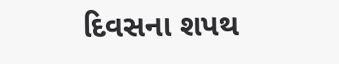દિવસના શપથ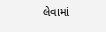લેવામાં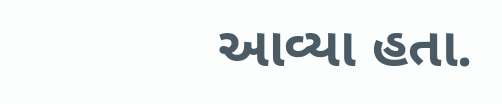આવ્યા હતા.